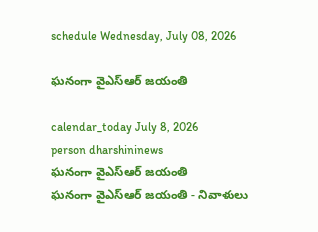schedule Wednesday, July 08, 2026

ఘనంగా వైఎస్‌ఆర్ జయంతి

calendar_today July 8, 2026
person dharshininews
ఘనంగా వైఎస్‌ఆర్ జయంతి
ఘనంగా వైఎస్‌ఆర్ జయంతి - నివాళులు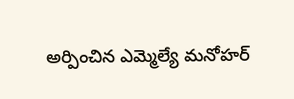అర్పించిన ఎమ్మెల్యే మనోహర్‌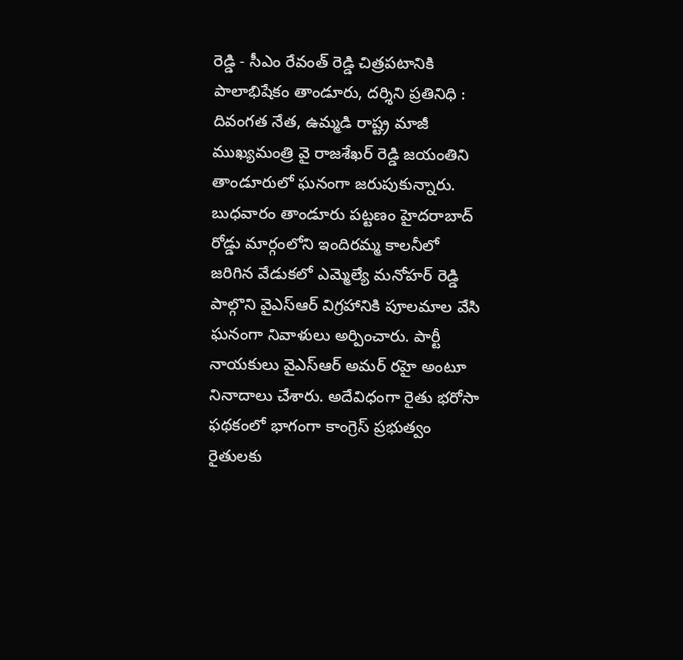రెడ్డి - సీఎం రేవంత్ రెడ్డి చిత్రపటానికి పాలాభిషేకం తాండూరు, దర్శిని ప్రతినిధి : దివంగత నేత, ఉమ్మడి రాష్ట్ర మాజీ ముఖ్యమంత్రి వై రాజశేఖర్ రెడ్డి జయంతిని తాండూరులో ఘనంగా జరుపుకున్నారు. బుధవారం తాండూరు పట్టణం హైదరాబాద్ రోడ్డు మార్గంలోని ఇందిరమ్మ కాలనీలో జరిగిన వేడుకలో ఎమ్మెల్యే మనోహర్ రెడ్డి పాల్గొని వైఎస్ఆర్ విగ్రహానికి పూలమాల వేసి ఘనంగా నివాళులు అర్పించారు. పార్టీ నాయకులు వైఎస్‌ఆర్‌ అమర్‌ రహై అంటూ నినాదాలు చేశారు. అదేవిధంగా రైతు భరోసా ఫథకంలో భాగంగా కాంగ్రెస్ ప్రభుత్వం రైతులకు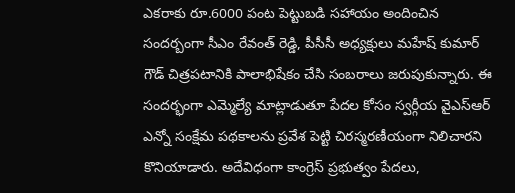ఎకరాకు రూ.6000 పంట పెట్టుబడి సహాయం అందించిన సందర్బంగా సీఎం రేవంత్ రెడ్డి, పీసీసీ అధ్యక్షులు మహేష్ కుమార్ గౌడ్ చిత్రపటానికి పాలాభిషేకం చేసి సంబరాలు జరుపుకున్నారు. ఈ సందర్భంగా ఎమ్మెల్యే మాట్లాడుతూ పేదల కోసం స్వర్గీయ వైఎస్‌ఆర్‌ ఎన్నో సంక్షేమ పథకాలను ప్రవేశ పెట్టి చిరస్మరణీయంగా నిలిచారని కొనియాడారు. అదేవిధంగా కాంగ్రెస్ ప్రభుత్వం పేదలు,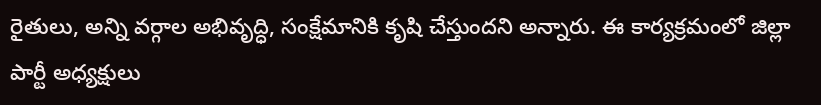రైతులు, అన్ని వర్గాల అభివృద్ధి, సంక్షేమానికి కృషి చేస్తుందని అన్నారు. ఈ కార్యక్రమంలో జిల్లా పార్టీ అధ్యక్షులు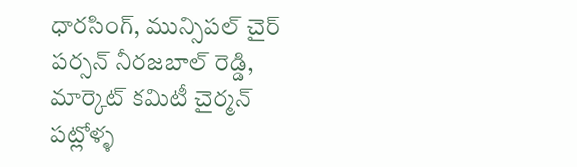ధారసింగ్, మున్సిపల్ చైర్ పర్సన్ నీరజబాల్ రెడ్డి, మార్కెట్ కమిటీ చైర్మన్ పట్లోళ్ళ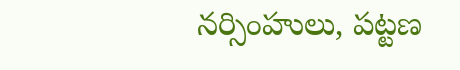నర్సింహులు, పట్టణ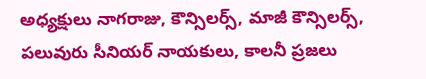అధ్యక్షులు నాగరాజు, కౌన్సిలర్స్, మాజీ కౌన్సిలర్స్, పలువురు సీనియర్ నాయకులు, కాలనీ ప్రజలు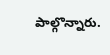పాల్గొన్నారు.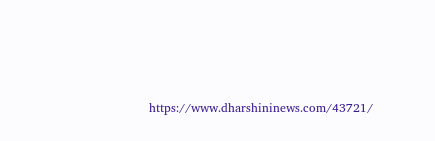https://www.dharshininews.com/43721/